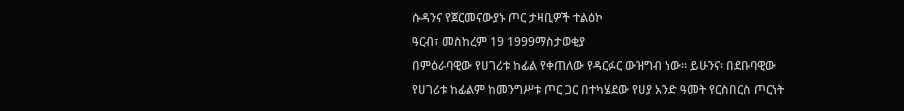ሱዳንና የጀርመናውያኑ ጦር ታዛቢዎች ተልዕኮ
ዓርብ፣ መስከረም 19 1999ማስታወቂያ
በምዕራባዊው የሀገሪቱ ከፊል የቀጠለው የዳርፉር ውዝግብ ነው። ይሁንና፡ በደቡባዊው የሀገሪቱ ከፊልም ከመንግሥቱ ጦር ጋር በተካሄደው የሀያ አንድ ዓመት የርስበርስ ጦርነት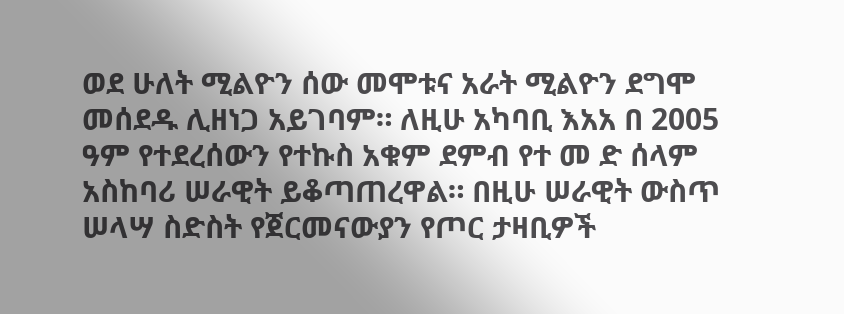ወደ ሁለት ሚልዮን ሰው መሞቱና አራት ሚልዮን ደግሞ መሰደዱ ሊዘነጋ አይገባም። ለዚሁ አካባቢ እአአ በ 2005 ዓም የተደረሰውን የተኩስ አቁም ደምብ የተ መ ድ ሰላም አስከባሪ ሠራዊት ይቆጣጠረዋል። በዚሁ ሠራዊት ውስጥ ሠላሣ ስድስት የጀርመናውያን የጦር ታዛቢዎች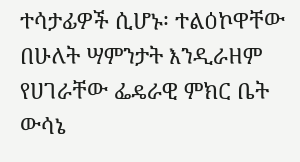ተሳታፊዎች ሲሆኑ፡ ተልዕኮዋቸው በሁለት ሣምንታት እንዲራዘም የሀገራቸው ፌዴራዊ ምክር ቤት ውሳኔ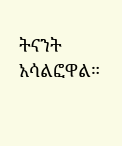ትናንት አሳልፎዋል።